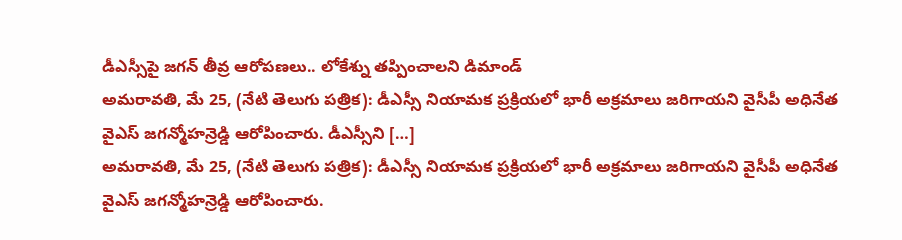డీఎస్సీపై జగన్ తీవ్ర ఆరోపణలు.. లోకేశ్ను తప్పించాలని డిమాండ్
అమరావతి, మే 25, (నేటి తెలుగు పత్రిక): డీఎస్సీ నియామక ప్రక్రియలో భారీ అక్రమాలు జరిగాయని వైసీపీ అధినేత వైఎస్ జగన్మోహన్రెడ్డి ఆరోపించారు. డీఎస్సీని […]
అమరావతి, మే 25, (నేటి తెలుగు పత్రిక): డీఎస్సీ నియామక ప్రక్రియలో భారీ అక్రమాలు జరిగాయని వైసీపీ అధినేత వైఎస్ జగన్మోహన్రెడ్డి ఆరోపించారు.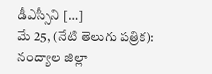డీఎస్సీని […]
మే 25, (నేటి తెలుగు పత్రిక): నంద్యాల జిల్లా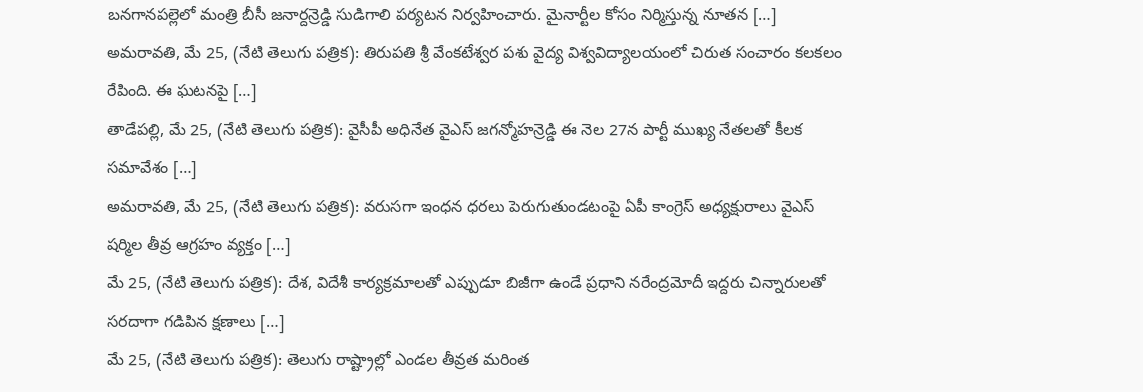బనగానపల్లెలో మంత్రి బీసీ జనార్దన్రెడ్డి సుడిగాలి పర్యటన నిర్వహించారు. మైనార్టీల కోసం నిర్మిస్తున్న నూతన […]
అమరావతి, మే 25, (నేటి తెలుగు పత్రిక): తిరుపతి శ్రీ వేంకటేశ్వర పశు వైద్య విశ్వవిద్యాలయంలో చిరుత సంచారం కలకలం రేపింది. ఈ ఘటనపై […]
తాడేపల్లి, మే 25, (నేటి తెలుగు పత్రిక): వైసీపీ అధినేత వైఎస్ జగన్మోహన్రెడ్డి ఈ నెల 27న పార్టీ ముఖ్య నేతలతో కీలక సమావేశం […]
అమరావతి, మే 25, (నేటి తెలుగు పత్రిక): వరుసగా ఇంధన ధరలు పెరుగుతుండటంపై ఏపీ కాంగ్రెస్ అధ్యక్షురాలు వైఎస్ షర్మిల తీవ్ర ఆగ్రహం వ్యక్తం […]
మే 25, (నేటి తెలుగు పత్రిక): దేశ, విదేశీ కార్యక్రమాలతో ఎప్పుడూ బిజీగా ఉండే ప్రధాని నరేంద్రమోదీ ఇద్దరు చిన్నారులతో సరదాగా గడిపిన క్షణాలు […]
మే 25, (నేటి తెలుగు పత్రిక): తెలుగు రాష్ట్రాల్లో ఎండల తీవ్రత మరింత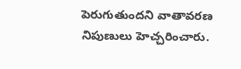పెరుగుతుందని వాతావరణ నిపుణులు హెచ్చరించారు.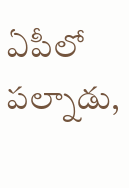ఏపీలో పల్నాడు,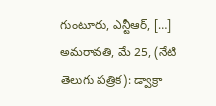గుంటూరు, ఎన్టీఆర్, […]
అమరావతి, మే 25, (నేటి తెలుగు పత్రిక): డ్వాక్రా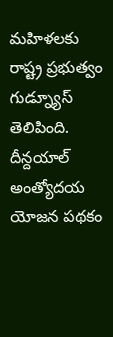మహిళలకు రాష్ట్ర ప్రభుత్వం గుడ్న్యూస్ తెలిపింది. దీన్దయాల్ అంత్యోదయ యోజన పథకం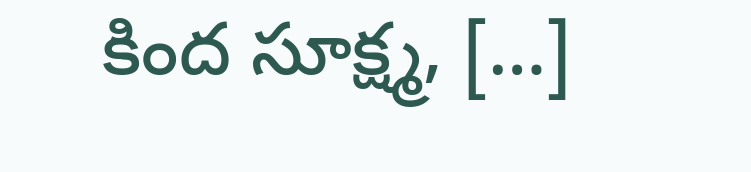కింద సూక్ష్మ, […]